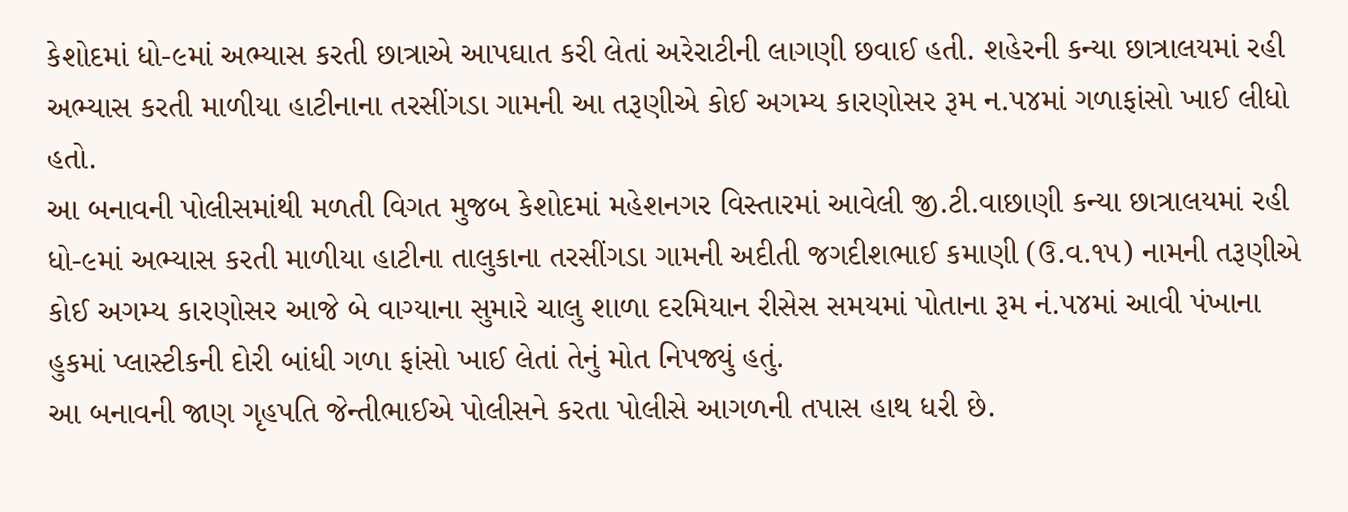કેશોદમાં ધો-૯માં અભ્યાસ કરતી છાત્રાએ આપઘાત કરી લેતાં અરેરાટીની લાગણી છવાઈ હતી. શહેરની કન્યા છાત્રાલયમાં રહી અભ્યાસ કરતી માળીયા હાટીનાના તરસીંગડા ગામની આ તરૂણીએ કોઈ અગમ્ય કારણોસર રૂમ ન.૫૪માં ગળાફાંસો ખાઈ લીધો હતો.
આ બનાવની પોલીસમાંથી મળતી વિગત મુજબ કેશોદમાં મહેશનગર વિસ્તારમાં આવેલી જી.ટી.વાછાણી કન્યા છાત્રાલયમાં રહી ધો-૯માં અભ્યાસ કરતી માળીયા હાટીના તાલુકાના તરસીંગડા ગામની અદીતી જગદીશભાઈ કમાણી (ઉ.વ.૧૫) નામની તરૂણીએ કોઈ અગમ્ય કારણોસર આજે બે વાગ્યાના સુમારે ચાલુ શાળા દરમિયાન રીસેસ સમયમાં પોતાના રૂમ નં.૫૪માં આવી પંખાના હુકમાં પ્લાસ્ટીકની દોરી બાંધી ગળા ફાંસો ખાઈ લેતાં તેનું મોત નિપજ્યું હતું.
આ બનાવની જાણ ગૃહપતિ જેન્તીભાઈએ પોલીસને કરતા પોલીસે આગળની તપાસ હાથ ધરી છે.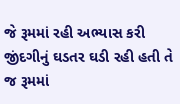જે રૂમમાં રહી અભ્યાસ કરી જીંદગીનું ઘડતર ઘડી રહી હતી તે જ રૂમમાં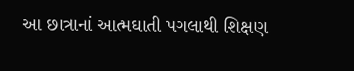આ છાત્રાનાં આત્મઘાતી પગલાથી શિક્ષણ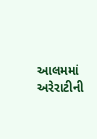આલમમાં અરેરાટીની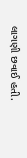લાગણી છવાઈ હતી.